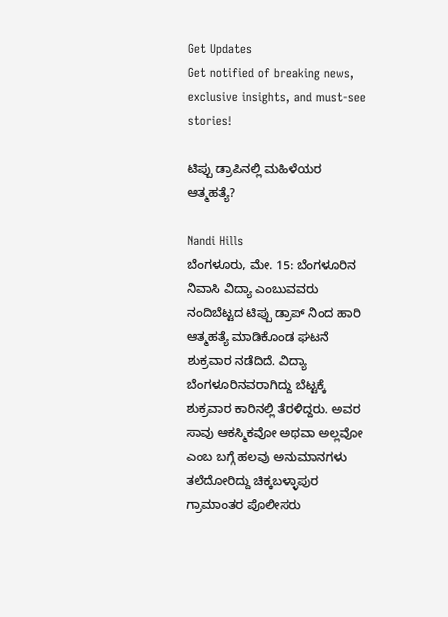Get Updates
Get notified of breaking news, exclusive insights, and must-see stories!

ಟಿಪ್ಪು ಡ್ರಾಪಿನಲ್ಲಿ ಮಹಿಳೆಯರ ಆತ್ಮಹತ್ಯೆ?

Nandi Hills
ಬೆಂಗಳೂರು, ಮೇ. 15: ಬೆಂಗಳೂರಿನ ನಿವಾಸಿ ವಿದ್ಯಾ ಎಂಬುವವರು ನಂದಿಬೆಟ್ಟದ ಟಿಪ್ಪು ಡ್ರಾಪ್ ನಿಂದ ಹಾರಿ ಆತ್ಮಹತ್ಯೆ ಮಾಡಿಕೊಂಡ ಘಟನೆ ಶುಕ್ರವಾರ ನಡೆದಿದೆ. ವಿದ್ಯಾ ಬೆಂಗಳೂರಿನವರಾಗಿದ್ದು ಬೆಟ್ಟಕ್ಕೆ ಶುಕ್ರವಾರ ಕಾರಿನಲ್ಲಿ ತೆರಳಿದ್ದರು. ಅವರ ಸಾವು ಆಕಸ್ಮಿಕವೋ ಅಥವಾ ಅಲ್ಲವೋ ಎಂಬ ಬಗ್ಗೆ ಹಲವು ಅನುಮಾನಗಳು ತಲೆದೋರಿದ್ದು ಚಿಕ್ಕಬಳ್ಳಾಪುರ ಗ್ರಾಮಾಂತರ ಪೊಲೀಸರು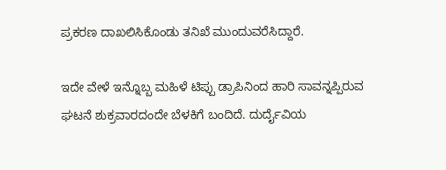ಪ್ರಕರಣ ದಾಖಲಿಸಿಕೊಂಡು ತನಿಖೆ ಮುಂದುವರೆಸಿದ್ದಾರೆ.

ಇದೇ ವೇಳೆ ಇನ್ನೊಬ್ಬ ಮಹಿಳೆ ಟಿಪ್ಪು ಡ್ರಾಪಿನಿಂದ ಹಾರಿ ಸಾವನ್ನಪ್ಪಿರುವ ಘಟನೆ ಶುಕ್ರವಾರದಂದೇ ಬೆಳಕಿಗೆ ಬಂದಿದೆ. ದುರ್ದೈವಿಯ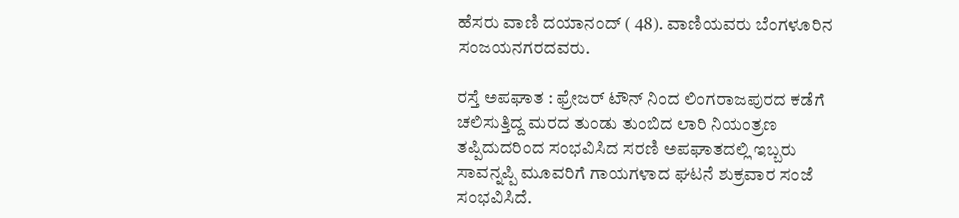ಹೆಸರು ವಾಣಿ ದಯಾನಂದ್ ( 48). ವಾಣಿಯವರು ಬೆಂಗಳೂರಿನ ಸಂಜಯನಗರದವರು.

ರಸ್ತೆ ಅಪಘಾತ : ಫ್ರೇಜರ್ ಟೌನ್ ನಿಂದ ಲಿಂಗರಾಜಪುರದ ಕಡೆಗೆ ಚಲಿಸುತ್ತಿದ್ದ ಮರದ ತುಂಡು ತುಂಬಿದ ಲಾರಿ ನಿಯಂತ್ರಣ ತಪ್ಪಿದುದರಿಂದ ಸಂಭವಿಸಿದ ಸರಣಿ ಅಪಘಾತದಲ್ಲಿ ಇಬ್ಬರು ಸಾವನ್ನಪ್ಪಿ ಮೂವರಿಗೆ ಗಾಯಗಳಾದ ಘಟನೆ ಶುಕ್ರವಾರ ಸಂಜೆ ಸಂಭವಿಸಿದೆ.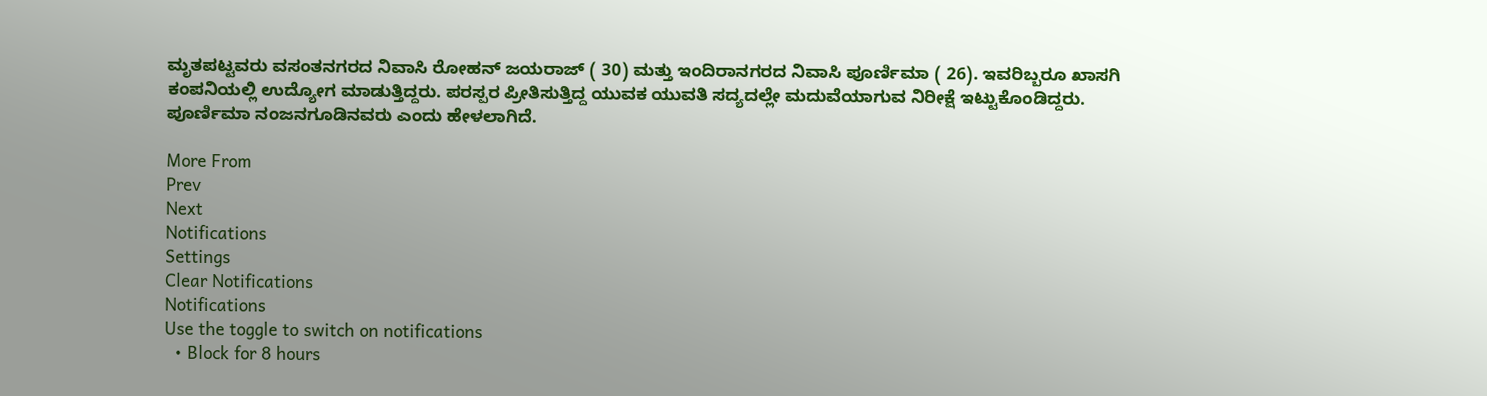ಮೃತಪಟ್ಟವರು ವಸಂತನಗರದ ನಿವಾಸಿ ರೋಹನ್ ಜಯರಾಜ್ ( 30) ಮತ್ತು ಇಂದಿರಾನಗರದ ನಿವಾಸಿ ಪೂರ್ಣಿಮಾ ( 26). ಇವರಿಬ್ಬರೂ ಖಾಸಗಿ ಕಂಪನಿಯಲ್ಲಿ ಉದ್ಯೋಗ ಮಾಡುತ್ತಿದ್ದರು. ಪರಸ್ಪರ ಪ್ರೀತಿಸುತ್ತಿದ್ದ ಯುವಕ ಯುವತಿ ಸದ್ಯದಲ್ಲೇ ಮದುವೆಯಾಗುವ ನಿರೀಕ್ಷೆ ಇಟ್ಟುಕೊಂಡಿದ್ದರು. ಪೂರ್ಣಿಮಾ ನಂಜನಗೂಡಿನವರು ಎಂದು ಹೇಳಲಾಗಿದೆ.

More From
Prev
Next
Notifications
Settings
Clear Notifications
Notifications
Use the toggle to switch on notifications
  • Block for 8 hours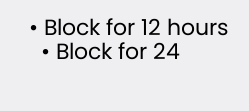• Block for 12 hours
  • Block for 24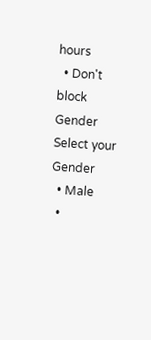hours
  • Don't block
Gender
Select your Gender
  • Male
  •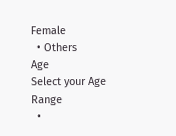Female
  • Others
Age
Select your Age Range
  •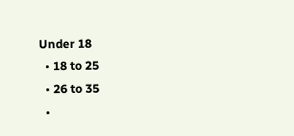Under 18
  • 18 to 25
  • 26 to 35
  •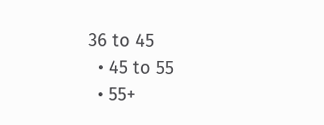36 to 45
  • 45 to 55
  • 55+